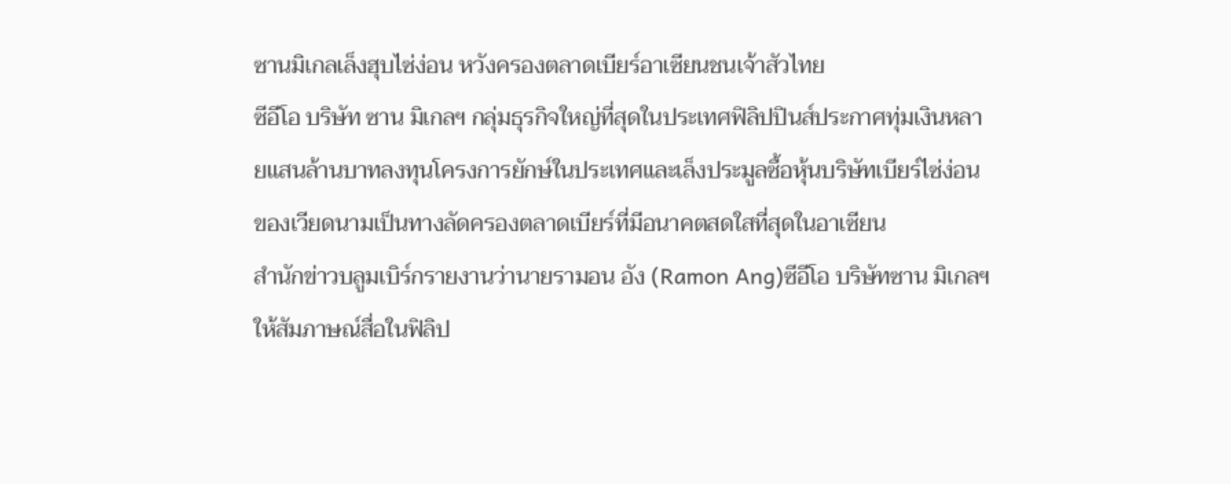ซานมิเกลเล็งฮุบไซ่ง่อน หวังครองตลาดเบียร์อาเซียนชนเจ้าสัวไทย
ซีอีโอ บริษัท ซาน มิเกลฯ กลุ่มธุรกิจใหญ่ที่สุดในประเทศฟิลิปปินส์ประกาศทุ่มเงินหลายแสนล้านบาทลงทุนโครงการยักษ์ในประเทศและเล็งประมูลซื้อหุ้นบริษัทเบียร์ไซ่ง่อน ของเวียดนามเป็นทางลัดครองตลาดเบียร์ที่มีอนาคตสดใสที่สุดในอาเซียน
สำนักข่าวบลูมเบิร์กรายงานว่านายรามอน อัง (Ramon Ang)ซีอีโอ บริษัทซาน มิเกลฯ ให้สัมภาษณ์สื่อในฟิลิป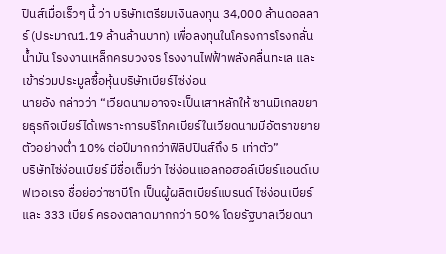ปินส์เมื่อเร็วๆ นี้ ว่า บริษัทเตรียมเงินลงทุน 34,000 ล้านดอลลาร์ (ประมาณ1.19 ล้านล้านบาท) เพื่อลงทุนในโครงการโรงกลั่นนํ้ามัน โรงงานเหล็กครบวงจร โรงงานไฟฟ้าพลังคลื่นทะเล และเข้าร่วมประมูลซื้อหุ้นบริษัทเบียร์ไซ่ง่อน
นายอัง กล่าวว่า “เวียดนามอาจจะเป็นเสาหลักให้ ซานมิเกลขยายธุรกิจเบียร์ได้เพราะการบริโภคเบียร์ในเวียดนามมีอัตราขยายตัวอย่างตํ่า 10% ต่อปีมากกว่าฟิลิปปินส์ถึง 5 เท่าตัว”
บริษัทไซ่ง่อนเบียร์ มีชื่อเต็มว่า ไซ่ง่อนแอลกอฮอล์เบียร์แอนด์เบฟเวอเรจ ชื่อย่อว่าซาบีโก เป็นผู้ผลิตเบียร์แบรนด์ ไซ่ง่อนเบียร์ และ 333 เบียร์ ครองตลาดมากกว่า 50% โดยรัฐบาลเวียดนา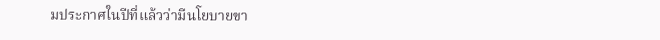มประกาศในปีที่แล้วว่ามีนโยบายขา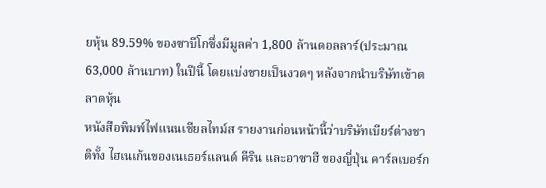ยหุ้น 89.59% ของซาบีโกซึ่งมีมูลค่า 1,800 ล้านดอลลาร์(ประมาณ 63,000 ล้านบาท) ในปีนี้ โดยแบ่งขายเป็นงวดๆ หลังจากนำบริษัทเข้าตลาดหุ้น
หนังสือพิมพ์ไฟแนนเชียลไทม์ส รายงานก่อนหน้านี้ว่าบริษัทเบียร์ต่างชาติทั้ง ไฮเนเก้นของเนเธอร์แลนด์ คีริน และอาซาฮี ของญี่ปุ่น คาร์ลเบอร์ก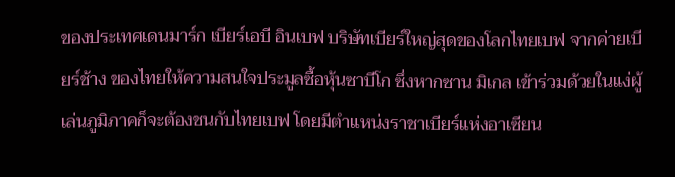ของประเทศเดนมาร์ก เบียร์เอบี อินเบฟ บริษัทเบียร์ใหญ่สุดของโลกไทยเบฟ จากค่ายเบียร์ช้าง ของไทยให้ความสนใจประมูลซื้อหุ้นซาบีโก ซึ่งหากซาน มิเกล เข้าร่วมด้วยในแง่ผู้เล่นภูมิภาคก็จะต้องชนกับไทยเบฟ โดยมีตำแหน่งราชาเบียร์แห่งอาเซียน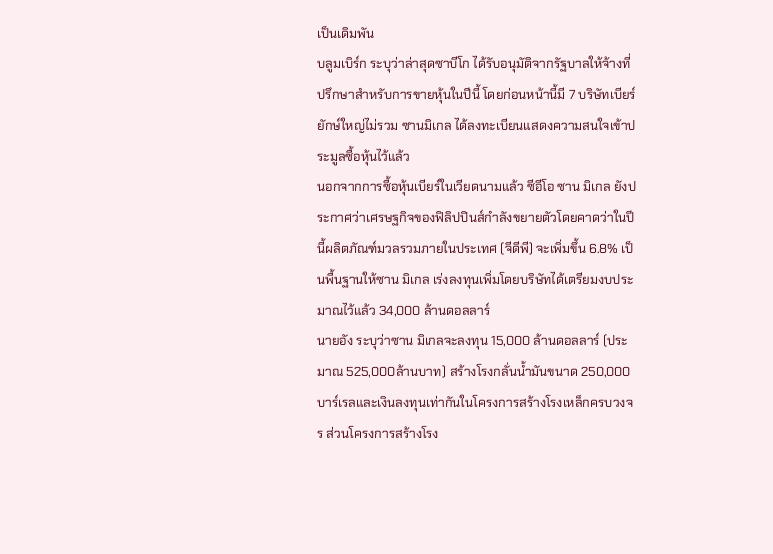เป็นเดิมพัน
บลูมเบิร์ก ระบุว่าล่าสุดซาบีโก ได้รับอนุมัติจากรัฐบาลให้จ้างที่ปรึกษาสำหรับการขายหุ้นในปีนี้ โดยก่อนหน้านี้มี 7 บริษัทเบียร์ยักษ์ใหญ่ไม่รวม ซานมิเกล ได้ลงทะเบียนแสดงความสนใจเข้าประมูลซื้อหุ้นไว้แล้ว
นอกจากการซื้อหุ้นเบียร์ในเวียดนามแล้ว ซีอีโอ ซาน มิเกล ยังประกาศว่าเศรษฐกิจของฟิลิปปินส์กำลังขยายตัวโดยคาดว่าในปีนี้ผลิตภัณฑ์มวลรวมภายในประเทศ (จีดีพี) จะเพิ่มขึ้น 6.8% เป็นพื้นฐานให้ซาน มิเกล เร่งลงทุนเพิ่มโดยบริษัทได้เตรียมงบประมาณไว้แล้ว 34,000 ล้านดอลลาร์
นายอัง ระบุว่าซาน มิเกลจะลงทุน 15,000 ล้านดอลลาร์ (ประมาณ 525,000ล้านบาท) สร้างโรงกลั่นนํ้ามันขนาด 250,000 บาร์เรลและเงินลงทุนเท่ากันในโครงการสร้างโรงเหล็กครบวงจร ส่วนโครงการสร้างโรง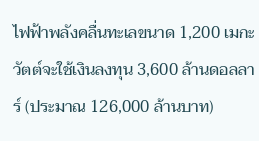ไฟฟ้าพลังคลื่นทะเลขนาด 1,200 เมกะวัตต์จะใช้เงินลงทุน 3,600 ล้านดอลลาร์ (ประมาณ 126,000 ล้านบาท)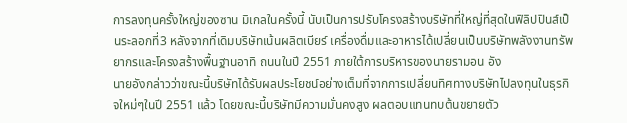การลงทุนครั้งใหญ่ของซาน มิเกลในครั้งนี้ นับเป็นการปรับโครงสร้างบริษัทที่ใหญ่ที่สุดในฟิลิปปินส์เป็นระลอกที่3 หลังจากที่เดิมบริษัทเน้นผลิตเบียร์ เครื่องดื่มและอาหารได้เปลี่ยนเป็นบริษัทพลังงานทรัพยากรและโครงสร้างพื้นฐานอาทิ ถนนในปี 2551 ภายใต้การบริหารของนายรามอน อัง
นายอังกล่าวว่าขณะนี้บริษัทได้รับผลประโยชน์อย่างเต็มที่จากการเปลี่ยนทิศทางบริษัทไปลงทุนในธุรกิจใหม่ๆในปี 2551 แล้ว โดยขณะนี้บริษัทมีความมั่นคงสูง ผลตอบแทนทบต้นขยายตัว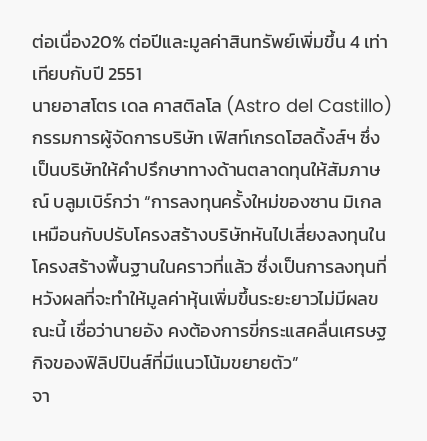ต่อเนื่อง20% ต่อปีและมูลค่าสินทรัพย์เพิ่มขึ้น 4 เท่าเทียบกับปี 2551
นายอาสโตร เดล คาสติลโล (Astro del Castillo)กรรมการผู้จัดการบริษัท เฟิสท์เกรดโฮลดิ้งส์ฯ ซึ่งเป็นบริษัทให้คำปรึกษาทางด้านตลาดทุนให้สัมภาษณ์ บลูมเบิร์กว่า “การลงทุนครั้งใหม่ของซาน มิเกลเหมือนกับปรับโครงสร้างบริษัทหันไปเสี่ยงลงทุนในโครงสร้างพื้นฐานในคราวที่แล้ว ซึ่งเป็นการลงทุนที่หวังผลที่จะทำให้มูลค่าหุ้นเพิ่มขึ้นระยะยาวไม่มีผลขณะนี้ เชื่อว่านายอัง คงต้องการขี่กระแสคลื่นเศรษฐกิจของฟิลิปปินส์ที่มีแนวโน้มขยายตัว”
จา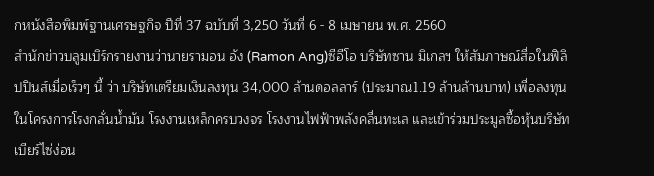กหนังสือพิมพ์ฐานเศรษฐกิจ ปีที่ 37 ฉบับที่ 3,250 วันที่ 6 - 8 เมษายน พ.ศ. 2560
สำนักข่าวบลูมเบิร์กรายงานว่านายรามอน อัง (Ramon Ang)ซีอีโอ บริษัทซาน มิเกลฯ ให้สัมภาษณ์สื่อในฟิลิปปินส์เมื่อเร็วๆ นี้ ว่า บริษัทเตรียมเงินลงทุน 34,000 ล้านดอลลาร์ (ประมาณ1.19 ล้านล้านบาท) เพื่อลงทุนในโครงการโรงกลั่นนํ้ามัน โรงงานเหล็กครบวงจร โรงงานไฟฟ้าพลังคลื่นทะเล และเข้าร่วมประมูลซื้อหุ้นบริษัทเบียร์ไซ่ง่อน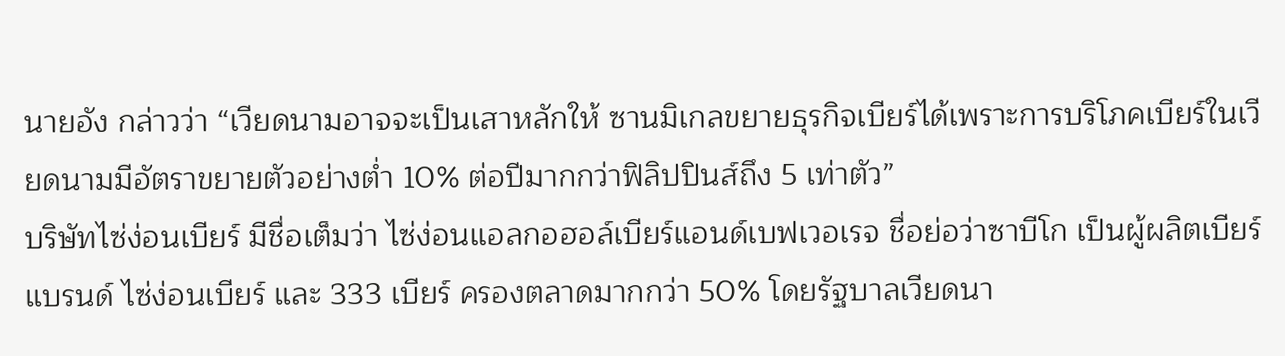นายอัง กล่าวว่า “เวียดนามอาจจะเป็นเสาหลักให้ ซานมิเกลขยายธุรกิจเบียร์ได้เพราะการบริโภคเบียร์ในเวียดนามมีอัตราขยายตัวอย่างตํ่า 10% ต่อปีมากกว่าฟิลิปปินส์ถึง 5 เท่าตัว”
บริษัทไซ่ง่อนเบียร์ มีชื่อเต็มว่า ไซ่ง่อนแอลกอฮอล์เบียร์แอนด์เบฟเวอเรจ ชื่อย่อว่าซาบีโก เป็นผู้ผลิตเบียร์แบรนด์ ไซ่ง่อนเบียร์ และ 333 เบียร์ ครองตลาดมากกว่า 50% โดยรัฐบาลเวียดนา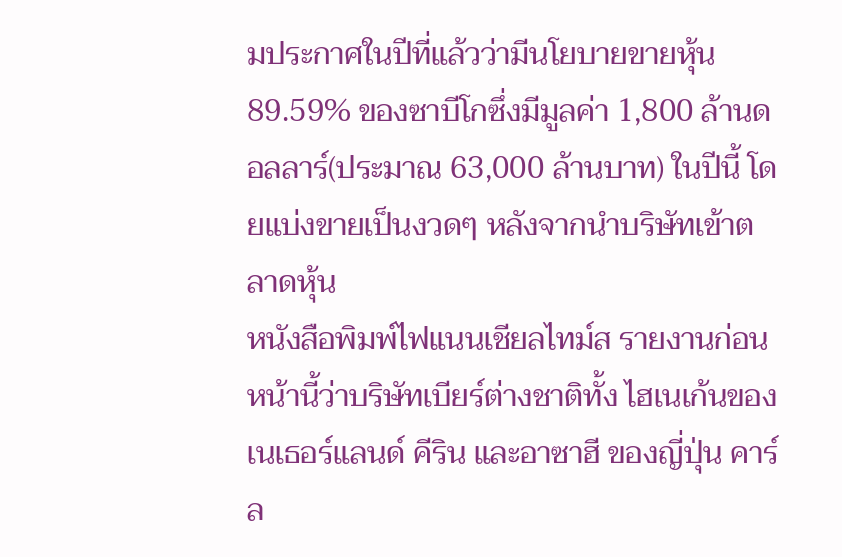มประกาศในปีที่แล้วว่ามีนโยบายขายหุ้น 89.59% ของซาบีโกซึ่งมีมูลค่า 1,800 ล้านดอลลาร์(ประมาณ 63,000 ล้านบาท) ในปีนี้ โดยแบ่งขายเป็นงวดๆ หลังจากนำบริษัทเข้าตลาดหุ้น
หนังสือพิมพ์ไฟแนนเชียลไทม์ส รายงานก่อนหน้านี้ว่าบริษัทเบียร์ต่างชาติทั้ง ไฮเนเก้นของเนเธอร์แลนด์ คีริน และอาซาฮี ของญี่ปุ่น คาร์ล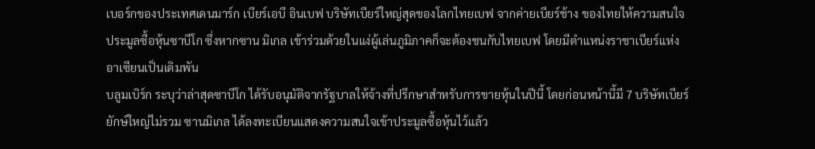เบอร์กของประเทศเดนมาร์ก เบียร์เอบี อินเบฟ บริษัทเบียร์ใหญ่สุดของโลกไทยเบฟ จากค่ายเบียร์ช้าง ของไทยให้ความสนใจประมูลซื้อหุ้นซาบีโก ซึ่งหากซาน มิเกล เข้าร่วมด้วยในแง่ผู้เล่นภูมิภาคก็จะต้องชนกับไทยเบฟ โดยมีตำแหน่งราชาเบียร์แห่งอาเซียนเป็นเดิมพัน
บลูมเบิร์ก ระบุว่าล่าสุดซาบีโก ได้รับอนุมัติจากรัฐบาลให้จ้างที่ปรึกษาสำหรับการขายหุ้นในปีนี้ โดยก่อนหน้านี้มี 7 บริษัทเบียร์ยักษ์ใหญ่ไม่รวม ซานมิเกล ได้ลงทะเบียนแสดงความสนใจเข้าประมูลซื้อหุ้นไว้แล้ว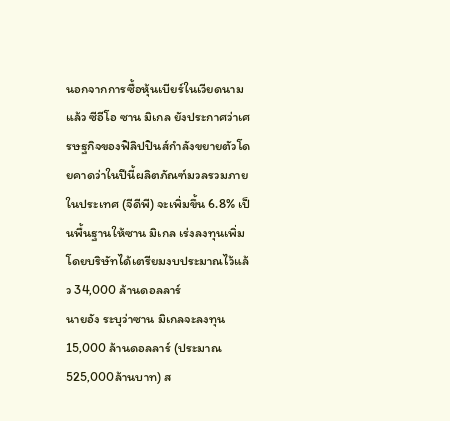นอกจากการซื้อหุ้นเบียร์ในเวียดนามแล้ว ซีอีโอ ซาน มิเกล ยังประกาศว่าเศรษฐกิจของฟิลิปปินส์กำลังขยายตัวโดยคาดว่าในปีนี้ผลิตภัณฑ์มวลรวมภายในประเทศ (จีดีพี) จะเพิ่มขึ้น 6.8% เป็นพื้นฐานให้ซาน มิเกล เร่งลงทุนเพิ่มโดยบริษัทได้เตรียมงบประมาณไว้แล้ว 34,000 ล้านดอลลาร์
นายอัง ระบุว่าซาน มิเกลจะลงทุน 15,000 ล้านดอลลาร์ (ประมาณ 525,000ล้านบาท) ส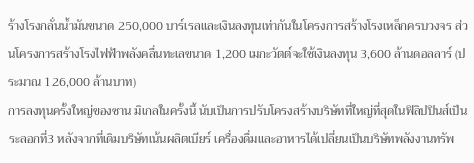ร้างโรงกลั่นนํ้ามันขนาด 250,000 บาร์เรลและเงินลงทุนเท่ากันในโครงการสร้างโรงเหล็กครบวงจร ส่วนโครงการสร้างโรงไฟฟ้าพลังคลื่นทะเลขนาด 1,200 เมกะวัตต์จะใช้เงินลงทุน 3,600 ล้านดอลลาร์ (ประมาณ 126,000 ล้านบาท)
การลงทุนครั้งใหญ่ของซาน มิเกลในครั้งนี้ นับเป็นการปรับโครงสร้างบริษัทที่ใหญ่ที่สุดในฟิลิปปินส์เป็นระลอกที่3 หลังจากที่เดิมบริษัทเน้นผลิตเบียร์ เครื่องดื่มและอาหารได้เปลี่ยนเป็นบริษัทพลังงานทรัพ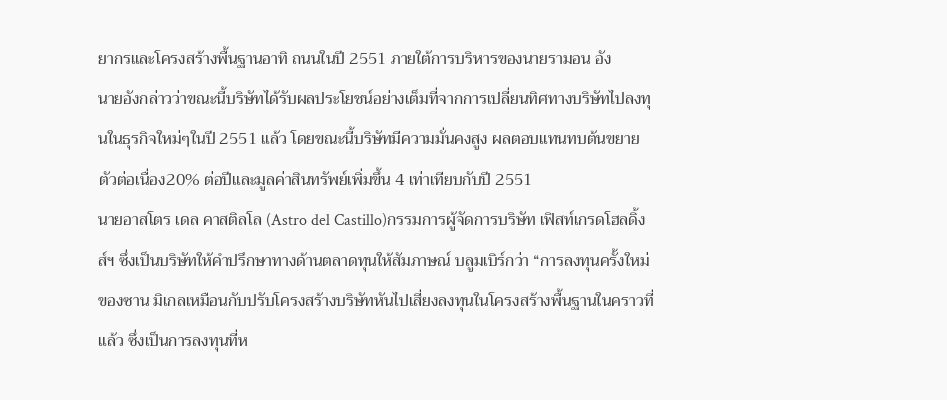ยากรและโครงสร้างพื้นฐานอาทิ ถนนในปี 2551 ภายใต้การบริหารของนายรามอน อัง
นายอังกล่าวว่าขณะนี้บริษัทได้รับผลประโยชน์อย่างเต็มที่จากการเปลี่ยนทิศทางบริษัทไปลงทุนในธุรกิจใหม่ๆในปี 2551 แล้ว โดยขณะนี้บริษัทมีความมั่นคงสูง ผลตอบแทนทบต้นขยายตัวต่อเนื่อง20% ต่อปีและมูลค่าสินทรัพย์เพิ่มขึ้น 4 เท่าเทียบกับปี 2551
นายอาสโตร เดล คาสติลโล (Astro del Castillo)กรรมการผู้จัดการบริษัท เฟิสท์เกรดโฮลดิ้งส์ฯ ซึ่งเป็นบริษัทให้คำปรึกษาทางด้านตลาดทุนให้สัมภาษณ์ บลูมเบิร์กว่า “การลงทุนครั้งใหม่ของซาน มิเกลเหมือนกับปรับโครงสร้างบริษัทหันไปเสี่ยงลงทุนในโครงสร้างพื้นฐานในคราวที่แล้ว ซึ่งเป็นการลงทุนที่ห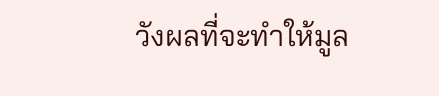วังผลที่จะทำให้มูล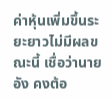ค่าหุ้นเพิ่มขึ้นระยะยาวไม่มีผลขณะนี้ เชื่อว่านายอัง คงต้อ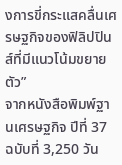งการขี่กระแสคลื่นเศรษฐกิจของฟิลิปปินส์ที่มีแนวโน้มขยายตัว”
จากหนังสือพิมพ์ฐานเศรษฐกิจ ปีที่ 37 ฉบับที่ 3,250 วัน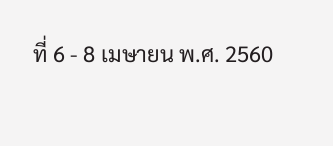ที่ 6 - 8 เมษายน พ.ศ. 2560